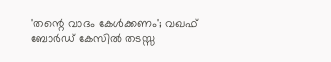'തന്റെ വാദം കേൾക്കണം'; വഖഫ് ബോർഡ് കേസിൽ തടസ്സ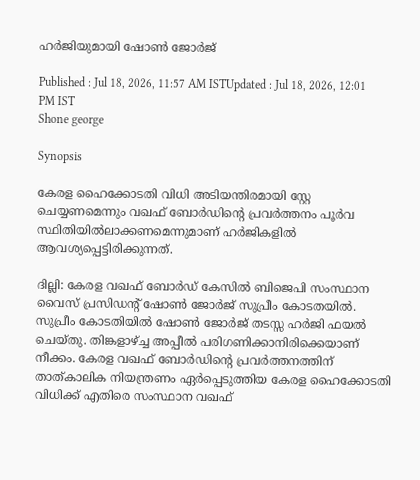ഹർജിയുമായി ഷോൺ ജോർജ്

Published : Jul 18, 2026, 11:57 AM ISTUpdated : Jul 18, 2026, 12:01 PM IST
Shone george

Synopsis

കേരള ഹൈക്കോടതി വിധി അടിയന്തിരമായി സ്റ്റേ ചെയ്യണമെന്നും വഖഫ് ബോർഡിന്റെ പ്രവർത്തനം പൂർവ സ്ഥിതിയിൽലാക്കണമെന്നുമാണ് ഹർജികളിൽ ആവശ്യപ്പെട്ടിരിക്കുന്നത്.

ദില്ലി: കേരള വഖഫ് ബോർഡ് കേസിൽ ബിജെപി സംസ്ഥാന വൈസ് പ്രസിഡന്റ് ഷോൺ ജോർജ് സുപ്രീം കോടതയിൽ. സുപ്രീം കോടതിയിൽ ഷോൺ ജോർജ് തടസ്സ ഹർജി ഫയൽ ചെയ്തു. തിങ്കളാഴ്ച്ച അപ്പീൽ പരിഗണിക്കാനിരിക്കെയാണ് നീക്കം. കേരള വഖഫ് ബോർഡിന്റെ പ്രവർത്തനത്തിന് താത്കാലിക നിയന്ത്രണം ഏർപ്പെടുത്തിയ കേരള ഹൈക്കോടതി വിധിക്ക് എതിരെ സംസ്ഥാന വഖഫ്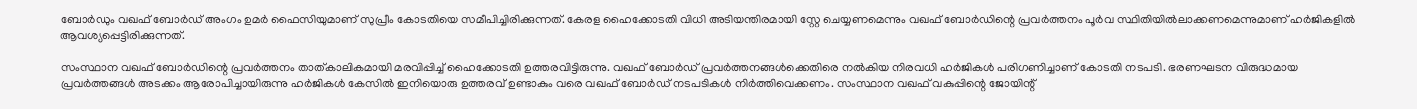ബോർഡും വഖഫ് ബോർഡ് അംഗം ഉമർ ഫൈസിയുമാണ് സുപ്രീം കോടതിയെ സമീപിച്ചിരിക്കുന്നത്. കേരള ഹൈക്കോടതി വിധി അടിയന്തിരമായി സ്റ്റേ ചെയ്യണമെന്നും വഖഫ് ബോർഡിന്റെ പ്രവർത്തനം പൂർവ സ്ഥിതിയിൽലാക്കണമെന്നുമാണ് ഹർജികളിൽ ആവശ്യപ്പെട്ടിരിക്കുന്നത്.

സംസ്ഥാന വഖഫ് ബോർഡിന്റെ പ്രവർത്തനം താത്കാലികമായി മരവിപ്പിച്ച് ഹൈക്കോടതി ഉത്തരവിട്ടിരുന്നു. വഖഫ് ബോർഡ് പ്രവർത്തനങ്ങൾക്കെതിരെ നൽകിയ നിരവധി ഹർജികൾ പരിഗണിച്ചാണ് കോടതി നടപടി. ഭരണഘടന വിരുദ്ധമായ പ്രവർത്തങ്ങൾ അടക്കം ആരോപിച്ചായിരുന്നു ഹർജികൾ കേസിൽ ഇനിയൊരു ഉത്തരവ് ഉണ്ടാകും വരെ വഖഫ് ബോർഡ് നടപടികൾ നിർത്തിവെക്കണം. സംസ്ഥാന വഖഫ് വകുപ്പിന്റെ ജോയിന്റ്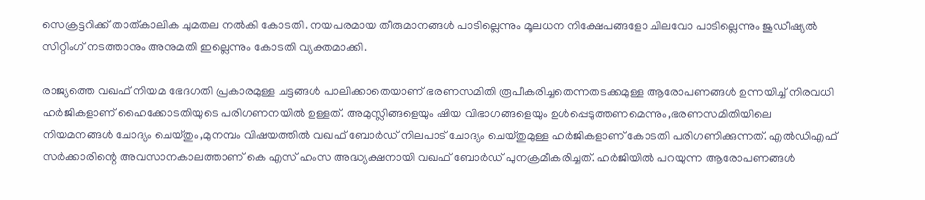സെക്രട്ടറിക്ക് താത്കാലിക ചുമതല നൽകി കോടതി. നയപരമായ തീരുമാനങ്ങൾ പാടില്ലെന്നും മൂലധന നിക്ഷേപങ്ങളോ ചിലവോ പാടില്ലെന്നും ജുഡീഷ്യൽ സിറ്റിംഗ് നടത്താനും അനുമതി ഇല്ലെന്നും കോടതി വ്യക്തമാക്കി.

രാജ്യത്തെ വഖഫ് നിയമ ഭേദഗതി പ്രകാരമുള്ള ചട്ടങ്ങൾ പാലിക്കാതെയാണ് ഭരണസമിതി രൂപീകരിച്ചതെന്നതടക്കമുള്ള ആരോപണങ്ങൾ ഉന്നയിച്ച് നിരവധി ഹർജികളാണ് ഹൈക്കോടതിയുടെ പരിഗണനയിൽ ഉള്ളത്. അമുസ്ലിങ്ങളെയും ഷിയ വിഭാഗങ്ങളെയും ഉൾപ്പെടുത്തണമെന്നും,ഭരണസമിതിയിലെ നിയമനങ്ങൾ ചോദ്യം ചെയ്തും,മുനമ്പം വിഷയത്തിൽ വഖഫ് ബോർഡ് നിലപാട് ചോദ്യം ചെയ്തുമുള്ള ഹർജികളാണ് കോടതി പരിഗണിക്കുന്നത്. എൽഡിഎഫ് സർക്കാരിന്റെ അവസാനകാലത്താണ് കെ എസ് ഹംസ അദ്ധ്യക്ഷനായി വഖഫ് ബോർഡ് പുനക്രമീകരിച്ചത്. ഹർജിയിൽ പറയുന്ന ആരോപണങ്ങൾ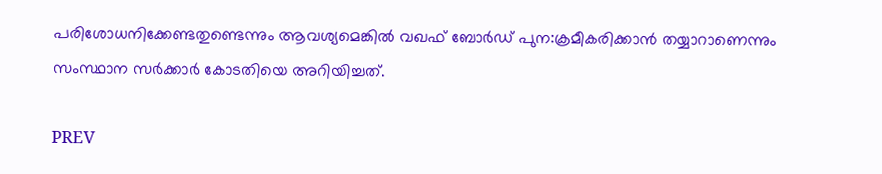പരിശോധനിക്കേണ്ടതുണ്ടെന്നും ആവശ്യമെങ്കിൽ വഖഫ് ബോർഡ് പുന:ക്രമീകരിക്കാൻ തയ്യാറാണെന്നും സംസ്ഥാന സർക്കാർ കോടതിയെ അറിയിച്ചത്.

PREV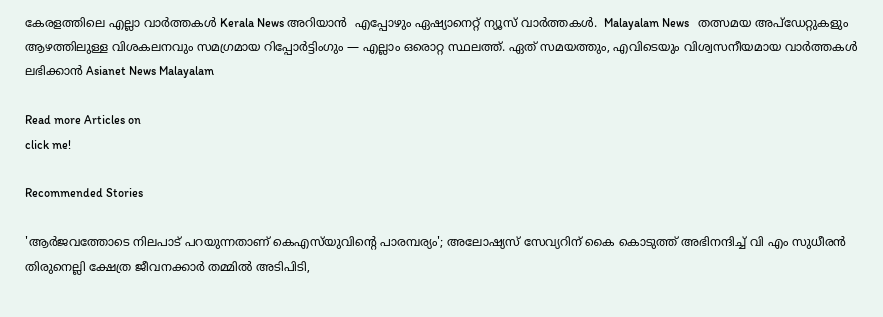കേരളത്തിലെ എല്ലാ വാർത്തകൾ Kerala News അറിയാൻ  എപ്പോഴും ഏഷ്യാനെറ്റ് ന്യൂസ് വാർത്തകൾ.  Malayalam News   തത്സമയ അപ്‌ഡേറ്റുകളും ആഴത്തിലുള്ള വിശകലനവും സമഗ്രമായ റിപ്പോർട്ടിംഗും — എല്ലാം ഒരൊറ്റ സ്ഥലത്ത്. ഏത് സമയത്തും, എവിടെയും വിശ്വസനീയമായ വാർത്തകൾ ലഭിക്കാൻ Asianet News Malayalam

Read more Articles on
click me!

Recommended Stories

'ആർജവത്തോടെ നിലപാട് പറയുന്നതാണ് കെഎസ്‍യുവിന്റെ പാരമ്പര്യം'; അലോഷ്യസ് സേവ്യറിന് കൈ കൊടുത്ത് അഭിനന്ദിച്ച് വി എം സുധീരൻ
തിരുനെല്ലി ക്ഷേത്ര ജീവനക്കാ‍‍‍ർ തമ്മിൽ അടിപിടി,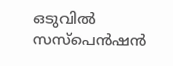ഒടുവിൽ സസ്പെൻഷൻ